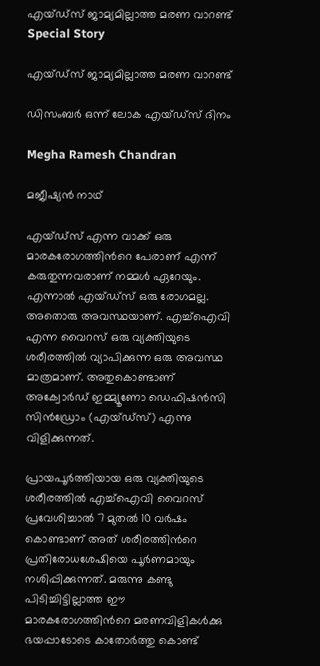എയ്ഡ്‌സ് ജാമ്യമില്ലാത്ത മരണ വാറണ്ട്
Special Story

എയ്ഡ്‌സ് ജാമ്യമില്ലാത്ത മരണ വാറണ്ട്

ഡിസംബര്‍ ഒന്ന് ലോക എയ്ഡ്‌സ് ദിനം

Megha Ramesh Chandran

മജീഷ്യന്‍ നാഥ്

എയ്ഡ്‌സ് എന്ന വാക്ക് ഒരു മാരകരോഗത്തിന്‍റെ പേരാണ് എന്ന് കരുതുന്നവരാണ് നമ്മള്‍ ഏറേയും. എന്നാല്‍ എയ്ഡ്‌സ് ഒരു രോഗമല്ല. അതൊരു അവസ്ഥയാണ്. എച്ച്ഐവി എന്ന വൈറസ് ഒരു വ്യക്തിയുടെ ശരീരത്തില്‍ വ്യാപിക്കുന്ന ഒരു അവസ്ഥ മാത്രമാണ്. അതുകൊണ്ടാണ് അക്വോര്‍ഡ് ഇമ്മ്യൂണോ ഡെഫിഷൻസി സിൻഡ്രോം (എയ്ഡ്‌സ്) എന്നു വിളിക്കുന്നത്.

പ്രായപൂര്‍ത്തിയായ ഒരു വ്യക്തിയുടെ ശരീരത്തില്‍ എച്ച്ഐവി വൈറസ് പ്രവേശിച്ചാല്‍ 7 മുതല്‍ 10 വര്‍ഷം കൊണ്ടാണ് അത് ശരീരത്തിന്‍റെ പ്രതിരോധശേഷിയെ പൂര്‍ണമായും നശിപ്പിക്കുന്നത്. മരുന്നു കണ്ടു പിടിച്ചിട്ടില്ലാത്ത ഈ മാരകരോഗത്തിന്‍റെ മരണവിളികള്‍ക്കു ഭയപ്പാടോടെ കാതോര്‍ത്തു കൊണ്ട്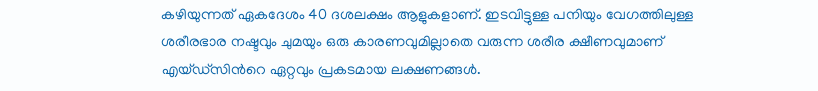കഴിയുന്നത് ഏകദേശം 40 ദശലക്ഷം ആളുകളാണ്. ഇടവിട്ടുള്ള പനിയും വേഗത്തിലുള്ള ശരീരഭാര നഷ്ടവും ചുമയും ഒരു കാരണവുമില്ലാതെ വരുന്ന ശരീര ക്ഷീണവുമാണ് എയ്ഡ്സിന്‍റെ ഏറ്റവും പ്രകടമായ ലക്ഷണങ്ങള്‍.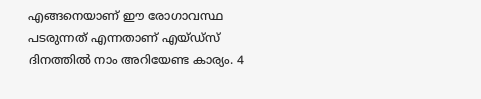എങ്ങനെയാണ് ഈ രോഗാവസ്ഥ പടരുന്നത് എന്നതാണ് എയ്ഡ്‌സ് ദിനത്തില്‍ നാം അറിയേണ്ട കാര്യം. 4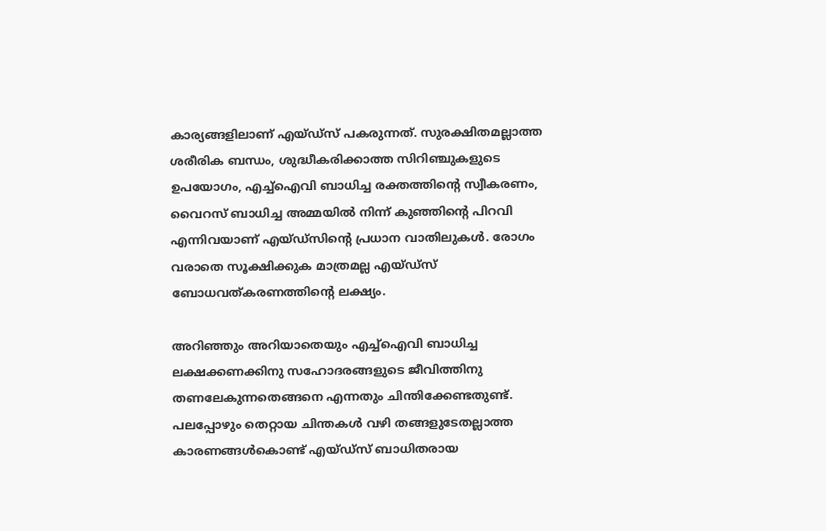കാര്യങ്ങളിലാണ് എയ്ഡ്‌സ് പകരുന്നത്. സുരക്ഷിതമല്ലാത്ത ശരീരിക ബന്ധം, ശുദ്ധീകരിക്കാത്ത സിറിഞ്ചുകളുടെ ഉപയോഗം, എച്ച്ഐവി ബാധിച്ച രക്തത്തിന്‍റെ സ്വീകരണം, വൈറസ് ബാധിച്ച അമ്മയില്‍ നിന്ന് കുഞ്ഞിന്‍റെ പിറവി എന്നിവയാണ് എയ്ഡ്‌സിന്‍റെ പ്രധാന വാതിലുകള്‍. രോഗം വരാതെ സൂക്ഷിക്കുക മാത്രമല്ല എയ്ഡ്‌സ് ബോധവത്കരണത്തിന്‍റെ ലക്ഷ്യം.

അറിഞ്ഞും അറിയാതെയും എച്ച്ഐവി ബാധിച്ച ലക്ഷക്കണക്കിനു സഹോദരങ്ങളുടെ ജീവിത്തിനു തണലേകുന്നതെങ്ങനെ എന്നതും ചിന്തിക്കേണ്ടതുണ്ട്. പലപ്പോഴും തെറ്റായ ചിന്തകള്‍ വഴി തങ്ങളുടേതല്ലാത്ത കാരണങ്ങള്‍കൊണ്ട് എയ്ഡ്‌സ് ബാധിതരായ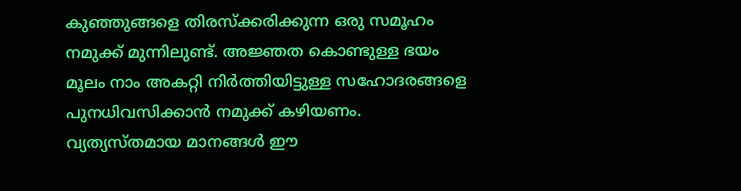കുഞ്ഞുങ്ങളെ തിരസ്‌ക്കരിക്കുന്ന ഒരു സമൂഹം നമുക്ക് മുന്നിലുണ്ട്. അജ്ഞത കൊണ്ടുള്ള ഭയം മൂലം നാം അകറ്റി നിര്‍ത്തിയിട്ടുള്ള സഹോദരങ്ങളെ പുനധിവസിക്കാന്‍ നമുക്ക് കഴിയണം. വ്യത്യസ്തമായ മാനങ്ങള്‍ ഈ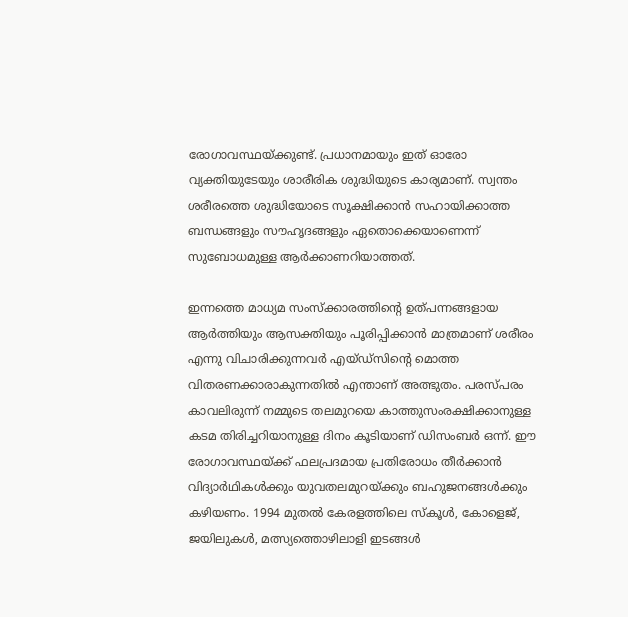രോഗാവസ്ഥയ്ക്കുണ്ട്. പ്രധാനമായും ഇത് ഓരോ വ്യക്തിയുടേയും ശാരീരിക ശുദ്ധിയുടെ കാര്യമാണ്. സ്വന്തം ശരീരത്തെ ശുദ്ധിയോടെ സൂക്ഷിക്കാന്‍ സഹായിക്കാത്ത ബന്ധങ്ങളും സൗഹൃദങ്ങളും ഏതൊക്കെയാണെന്ന് സുബോധമുള്ള ആര്‍ക്കാണറിയാത്തത്.

ഇന്നത്തെ മാധ്യമ സംസ്‌ക്കാരത്തിന്‍റെ ഉത്പന്നങ്ങളായ ആര്‍ത്തിയും ആസക്തിയും പൂരിപ്പിക്കാന്‍ മാത്രമാണ് ശരീരം എന്നു വിചാരിക്കുന്നവര്‍ എയ്ഡ്‌സിന്‍റെ മൊത്ത വിതരണക്കാരാകുന്നതില്‍ എന്താണ് അത്ഭുതം. പരസ്പരം കാവലിരുന്ന് നമ്മുടെ തലമുറയെ കാത്തുസംരക്ഷിക്കാനുള്ള കടമ തിരിച്ചറിയാനുള്ള ദിനം കൂടിയാണ് ഡിസംബര്‍ ഒന്ന്. ഈ രോഗാവസ്ഥയ്ക്ക് ഫലപ്രദമായ പ്രതിരോധം തീര്‍ക്കാന്‍ വിദ്യാർഥികള്‍ക്കും യുവതലമുറയ്ക്കും ബഹുജനങ്ങള്‍ക്കും കഴിയണം. 1994 മുതല്‍ കേരളത്തിലെ സ്‌കൂള്‍, കോളെജ്, ജയിലുകള്‍, മത്സ്യത്തൊഴിലാളി ഇടങ്ങൾ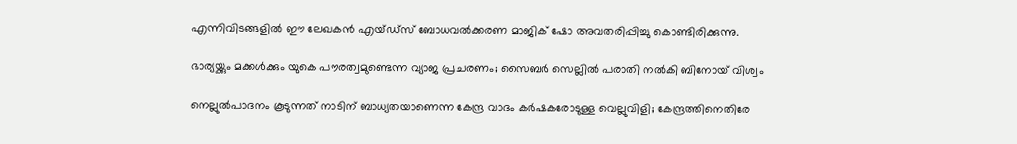എന്നിവിടങ്ങളില്‍ ഈ ലേഖകന്‍ എയ്ഡ്‌സ് ബോധവല്‍ക്കരണ മാജിക് ഷോ അവതരിപ്പിച്ചു കൊണ്ടിരിക്കുന്നു.

ഭാര്യയ്ക്കും മക്കൾക്കും യുകെ പൗരത്വമുണ്ടെന്ന വ്യാജ പ്രചരണം; സൈബർ സെല്ലിൽ പരാതി നൽകി ബിനോയ്‌ വിശ്വം

നെല്ലുൽപാദനം കൂടുന്നത് നാടിന് ബാധ്യതയാണെന്ന കേന്ദ്ര വാദം കര്‍ഷകരോടുള്ള വെല്ലുവിളി; കേന്ദ്രത്തിനെതിരേ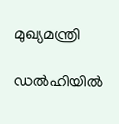മുഖ്യമന്ത്രി

ഡൽഹിയിൽ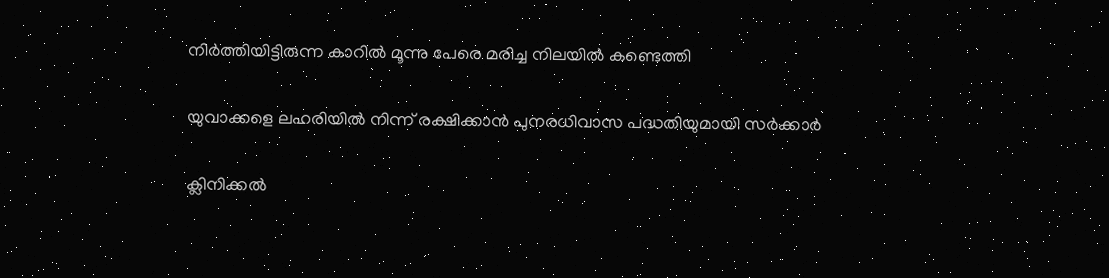നിർത്തിയിട്ടിരുന്ന കാറിൽ‌ മൂന്നു പേരെ മരിച്ച നിലയിൽ കണ്ടെത്തി

യുവാക്കളെ ലഹരിയിൽ നിന്ന് രക്ഷിക്കാൻ പുനരധിവാസ പദ്ധതിയുമായി സർക്കാർ

ക്ലിനിക്കൽ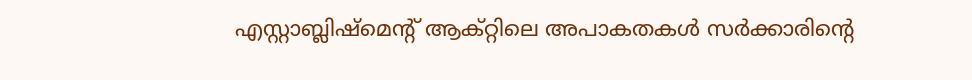എസ്റ്റാബ്ലിഷ്മെന്‍റ് ആക്റ്റിലെ അപാകതകൾ സർക്കാരിന്‍റെ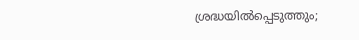ശ്രദ്ധയിൽപ്പെടുത്തും;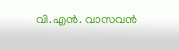വി.എൻ. വാസവൻ